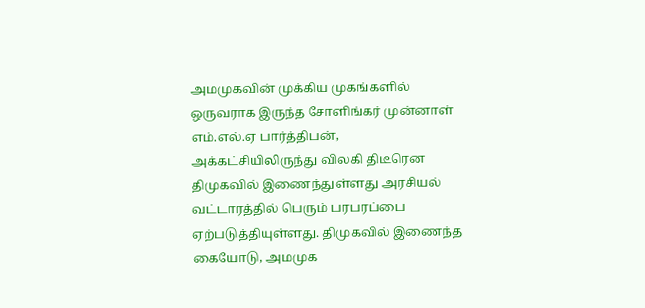அமமுகவின் முக்கிய முகங்களில் ஒருவராக இருந்த சோளிங்கர் முன்னாள் எம்.எல்.ஏ பார்த்திபன், அக்கட்சியிலிருந்து விலகி திடீரென திமுகவில் இணைந்துள்ளது அரசியல் வட்டாரத்தில் பெரும் பரபரப்பை ஏற்படுத்தியுள்ளது. திமுகவில் இணைந்த கையோடு, அமமுக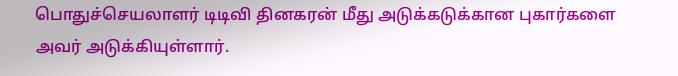பொதுச்செயலாளர் டிடிவி தினகரன் மீது அடுக்கடுக்கான புகார்களை அவர் அடுக்கியுள்ளார்.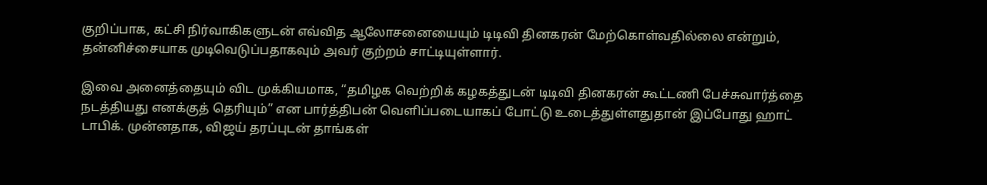குறிப்பாக, கட்சி நிர்வாகிகளுடன் எவ்வித ஆலோசனையையும் டிடிவி தினகரன் மேற்கொள்வதில்லை என்றும், தன்னிச்சையாக முடிவெடுப்பதாகவும் அவர் குற்றம் சாட்டியுள்ளார்.

இவை அனைத்தையும் விட முக்கியமாக, “தமிழக வெற்றிக் கழகத்துடன் டிடிவி தினகரன் கூட்டணி பேச்சுவார்த்தை நடத்தியது எனக்குத் தெரியும்” என பார்த்திபன் வெளிப்படையாகப் போட்டு உடைத்துள்ளதுதான் இப்போது ஹாட் டாபிக். முன்னதாக, விஜய் தரப்புடன் தாங்கள்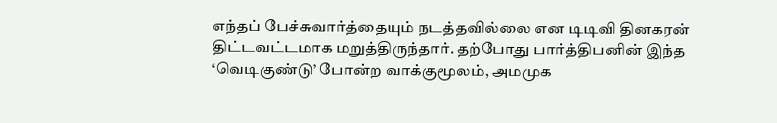எந்தப் பேச்சுவார்த்தையும் நடத்தவில்லை என டிடிவி தினகரன் திட்டவட்டமாக மறுத்திருந்தார். தற்போது பார்த்திபனின் இந்த ‘வெடிகுண்டு’ போன்ற வாக்குமூலம், அமமுக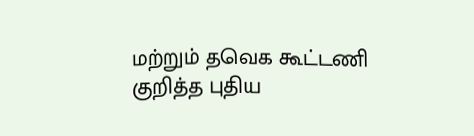மற்றும் தவெக கூட்டணி குறித்த புதிய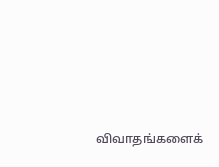விவாதங்களைக்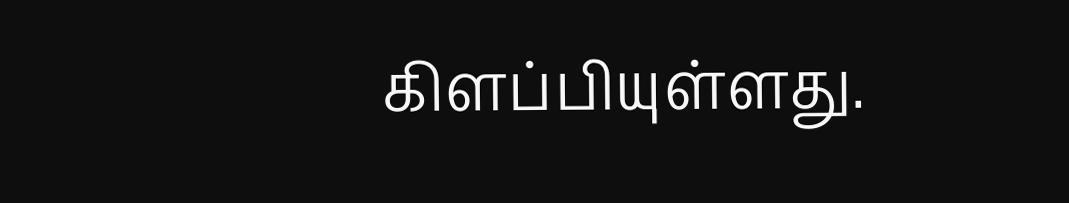கிளப்பியுள்ளது.